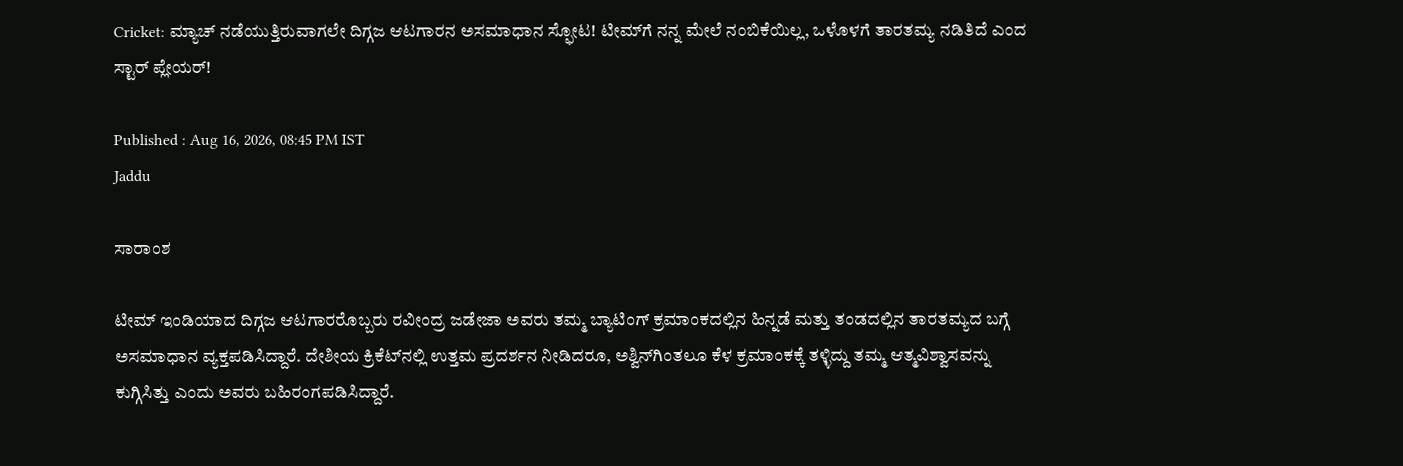Cricket: ಮ್ಯಾಚ್‌ ನಡೆಯುತ್ತಿರುವಾಗಲೇ ದಿಗ್ಗಜ ಆಟಗಾರನ ಅಸಮಾಧಾನ ಸ್ಫೋಟ! ಟೀಮ್‌ಗೆ ನನ್ನ ಮೇಲೆ ನಂಬಿಕೆಯಿಲ್ಲ, ಒಳೊಳಗೆ ತಾರತಮ್ಯ ನಡಿತಿದೆ ಎಂದ ಸ್ಟಾರ್‌ ಪ್ಲೇಯರ್!

Published : Aug 16, 2026, 08:45 PM IST
Jaddu

ಸಾರಾಂಶ

ಟೀಮ್ ಇಂಡಿಯಾದ ದಿಗ್ಗಜ ಆಟಗಾರರೊಬ್ಬರು ರವೀಂದ್ರ ಜಡೇಜಾ ಅವರು ತಮ್ಮ ಬ್ಯಾಟಿಂಗ್ ಕ್ರಮಾಂಕದಲ್ಲಿನ ಹಿನ್ನಡೆ ಮತ್ತು ತಂಡದಲ್ಲಿನ ತಾರತಮ್ಯದ ಬಗ್ಗೆ ಅಸಮಾಧಾನ ವ್ಯಕ್ತಪಡಿಸಿದ್ದಾರೆ. ದೇಶೀಯ ಕ್ರಿಕೆಟ್‌ನಲ್ಲಿ ಉತ್ತಮ ಪ್ರದರ್ಶನ ನೀಡಿದರೂ, ಅಶ್ವಿನ್‌ಗಿಂತಲೂ ಕೆಳ ಕ್ರಮಾಂಕಕ್ಕೆ ತಳ್ಳಿದ್ದು ತಮ್ಮ ಆತ್ಮವಿಶ್ವಾಸವನ್ನು ಕುಗ್ಗಿಸಿತ್ತು ಎಂದು ಅವರು ಬಹಿರಂಗಪಡಿಸಿದ್ದಾರೆ.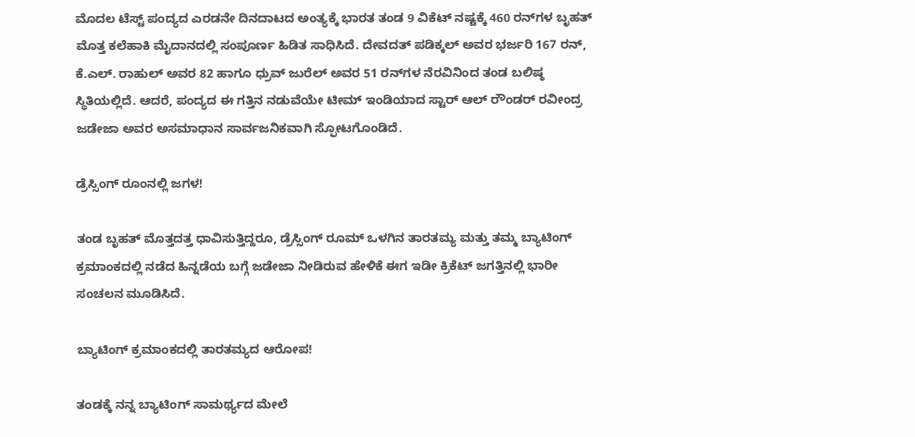ಮೊದಲ ಟೆಸ್ಟ್ ಪಂದ್ಯದ ಎರಡನೇ ದಿನದಾಟದ ಅಂತ್ಯಕ್ಕೆ ಭಾರತ ತಂಡ 9 ವಿಕೆಟ್ ನಷ್ಟಕ್ಕೆ 460 ರನ್‌ಗಳ ಬೃಹತ್ ಮೊತ್ತ ಕಲೆಹಾಕಿ ಮೈದಾನದಲ್ಲಿ ಸಂಪೂರ್ಣ ಹಿಡಿತ ಸಾಧಿಸಿದೆ. ದೇವದತ್ ಪಡಿಕ್ಕಲ್ ಅವರ ಭರ್ಜರಿ 167 ರನ್, ಕೆ.ಎಲ್. ರಾಹುಲ್ ಅವರ 82 ಹಾಗೂ ಧ್ರುವ್ ಜುರೆಲ್ ಅವರ 51 ರನ್‌ಗಳ ನೆರವಿನಿಂದ ತಂಡ ಬಲಿಷ್ಠ ಸ್ಥಿತಿಯಲ್ಲಿದೆ. ಆದರೆ, ಪಂದ್ಯದ ಈ ಗತ್ತಿನ ನಡುವೆಯೇ ಟೀಮ್ ಇಂಡಿಯಾದ ಸ್ಟಾರ್ ಆಲ್ ರೌಂಡರ್ ರವೀಂದ್ರ ಜಡೇಜಾ ಅವರ ಅಸಮಾಧಾನ ಸಾರ್ವಜನಿಕವಾಗಿ ಸ್ಫೋಟಗೊಂಡಿದೆ.

ಡ್ರೆಸ್ಸಿಂಗ್‌ ರೂಂನಲ್ಲಿ ಜಗಳ!

ತಂಡ ಬೃಹತ್ ಮೊತ್ತದತ್ತ ಧಾವಿಸುತ್ತಿದ್ದರೂ, ಡ್ರೆಸ್ಸಿಂಗ್ ರೂಮ್ ಒಳಗಿನ ತಾರತಮ್ಯ ಮತ್ತು ತಮ್ಮ ಬ್ಯಾಟಿಂಗ್ ಕ್ರಮಾಂಕದಲ್ಲಿ ನಡೆದ ಹಿನ್ನಡೆಯ ಬಗ್ಗೆ ಜಡೇಜಾ ನೀಡಿರುವ ಹೇಳಿಕೆ ಈಗ ಇಡೀ ಕ್ರಿಕೆಟ್ ಜಗತ್ತಿನಲ್ಲಿ ಭಾರೀ ಸಂಚಲನ ಮೂಡಿಸಿದೆ.

ಬ್ಯಾಟಿಂಗ್ ಕ್ರಮಾಂಕದಲ್ಲಿ ತಾರತಮ್ಯದ ಆರೋಪ!

ತಂಡಕ್ಕೆ ನನ್ನ ಬ್ಯಾಟಿಂಗ್ ಸಾಮರ್ಥ್ಯದ ಮೇಲೆ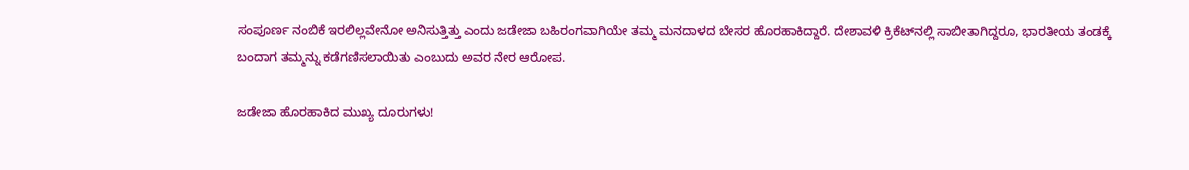ಸಂಪೂರ್ಣ ನಂಬಿಕೆ ಇರಲಿಲ್ಲವೇನೋ ಅನಿಸುತ್ತಿತ್ತು ಎಂದು ಜಡೇಜಾ ಬಹಿರಂಗವಾಗಿಯೇ ತಮ್ಮ ಮನದಾಳದ ಬೇಸರ ಹೊರಹಾಕಿದ್ದಾರೆ. ದೇಶಾವಳಿ ಕ್ರಿಕೆಟ್‌ನಲ್ಲಿ ಸಾಬೀತಾಗಿದ್ದರೂ, ಭಾರತೀಯ ತಂಡಕ್ಕೆ ಬಂದಾಗ ತಮ್ಮನ್ನು ಕಡೆಗಣಿಸಲಾಯಿತು ಎಂಬುದು ಅವರ ನೇರ ಆರೋಪ.

ಜಡೇಜಾ ಹೊರಹಾಕಿದ ಮುಖ್ಯ ದೂರುಗಳು!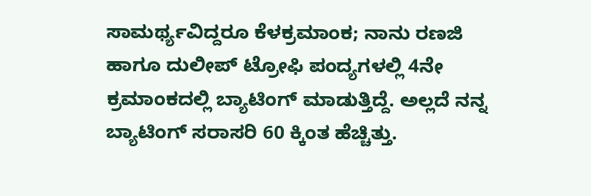ಸಾಮರ್ಥ್ಯವಿದ್ದರೂ ಕೆಳಕ್ರಮಾಂಕ; ನಾನು ರಣಜಿ ಹಾಗೂ ದುಲೀಪ್ ಟ್ರೋಫಿ ಪಂದ್ಯಗಳಲ್ಲಿ 4ನೇ ಕ್ರಮಾಂಕದಲ್ಲಿ ಬ್ಯಾಟಿಂಗ್ ಮಾಡುತ್ತಿದ್ದೆ. ಅಲ್ಲದೆ ನನ್ನ ಬ್ಯಾಟಿಂಗ್ ಸರಾಸರಿ 60 ಕ್ಕಿಂತ ಹೆಚ್ಚಿತ್ತು.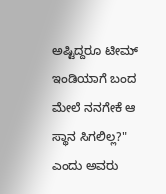ಅಷ್ಟಿದ್ದರೂ ಟೀಮ್ ಇಂಡಿಯಾಗೆ ಬಂದ ಮೇಲೆ ನನಗೇಕೆ ಆ ಸ್ಥಾನ ಸಿಗಲಿಲ್ಲ?" ಎಂದು ಅವರು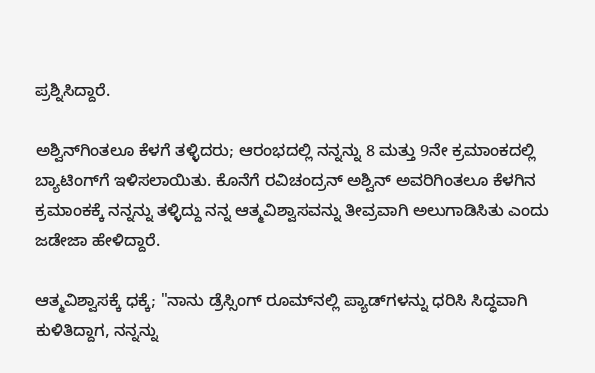ಪ್ರಶ್ನಿಸಿದ್ದಾರೆ.

ಅಶ್ವಿನ್‌ಗಿಂತಲೂ ಕೆಳಗೆ ತಳ್ಳಿದರು; ಆರಂಭದಲ್ಲಿ ನನ್ನನ್ನು 8 ಮತ್ತು 9ನೇ ಕ್ರಮಾಂಕದಲ್ಲಿ ಬ್ಯಾಟಿಂಗ್‌ಗೆ ಇಳಿಸಲಾಯಿತು. ಕೊನೆಗೆ ರವಿಚಂದ್ರನ್ ಅಶ್ವಿನ್ ಅವರಿಗಿಂತಲೂ ಕೆಳಗಿನ ಕ್ರಮಾಂಕಕ್ಕೆ ನನ್ನನ್ನು ತಳ್ಳಿದ್ದು ನನ್ನ ಆತ್ಮವಿಶ್ವಾಸವನ್ನು ತೀವ್ರವಾಗಿ ಅಲುಗಾಡಿಸಿತು ಎಂದು ಜಡೇಜಾ ಹೇಳಿದ್ದಾರೆ.

ಆತ್ಮವಿಶ್ವಾಸಕ್ಕೆ ಧಕ್ಕೆ; "ನಾನು ಡ್ರೆಸ್ಸಿಂಗ್ ರೂಮ್‌ನಲ್ಲಿ ಪ್ಯಾಡ್‌ಗಳನ್ನು ಧರಿಸಿ ಸಿದ್ಧವಾಗಿ ಕುಳಿತಿದ್ದಾಗ, ನನ್ನನ್ನು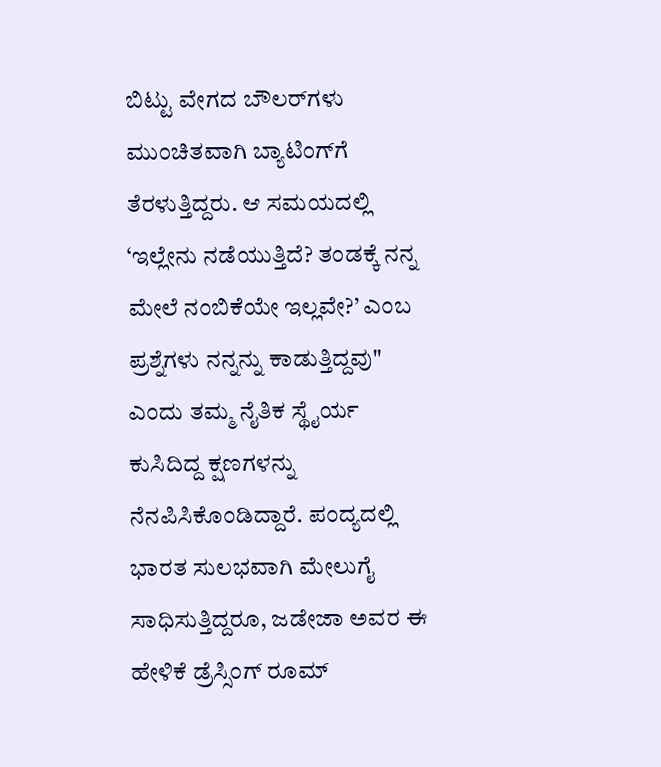ಬಿಟ್ಟು ವೇಗದ ಬೌಲರ್‌ಗಳು ಮುಂಚಿತವಾಗಿ ಬ್ಯಾಟಿಂಗ್‌ಗೆ ತೆರಳುತ್ತಿದ್ದರು. ಆ ಸಮಯದಲ್ಲಿ ‘ಇಲ್ಲೇನು ನಡೆಯುತ್ತಿದೆ? ತಂಡಕ್ಕೆ ನನ್ನ ಮೇಲೆ ನಂಬಿಕೆಯೇ ಇಲ್ಲವೇ?’ ಎಂಬ ಪ್ರಶ್ನೆಗಳು ನನ್ನನ್ನು ಕಾಡುತ್ತಿದ್ದವು" ಎಂದು ತಮ್ಮ ನೈತಿಕ ಸ್ಥೈರ್ಯ ಕುಸಿದಿದ್ದ ಕ್ಷಣಗಳನ್ನು ನೆನಪಿಸಿಕೊಂಡಿದ್ದಾರೆ. ಪಂದ್ಯದಲ್ಲಿ ಭಾರತ ಸುಲಭವಾಗಿ ಮೇಲುಗೈ ಸಾಧಿಸುತ್ತಿದ್ದರೂ, ಜಡೇಜಾ ಅವರ ಈ ಹೇಳಿಕೆ ಡ್ರೆಸ್ಸಿಂಗ್ ರೂಮ್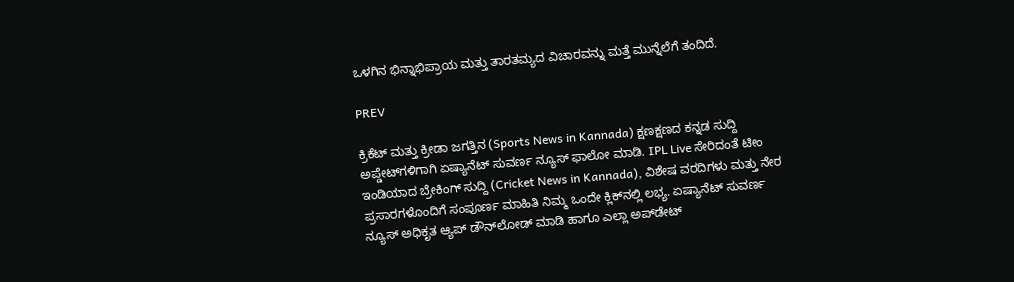ಒಳಗಿನ ಭಿನ್ನಾಭಿಪ್ರಾಯ ಮತ್ತು ತಾರತಮ್ಯದ ವಿಚಾರವನ್ನು ಮತ್ತೆ ಮುನ್ನೆಲೆಗೆ ತಂದಿದೆ.

PREV

ಕ್ರಿಕೆಟ್ ಮತ್ತು ಕ್ರೀಡಾ ಜಗತ್ತಿನ (Sports News in Kannada) ಕ್ಷಣಕ್ಷಣದ ಕನ್ನಡ ಸುದ್ದಿ ಅಪ್ಡೇಟ್‌ಗಳಿಗಾಗಿ ಏಷ್ಯಾನೆಟ್ ಸುವರ್ಣ ನ್ಯೂಸ್‌ ಫಾಲೋ ಮಾಡಿ. IPL Live ಸೇರಿದಂತೆ ಟೀಂ ಇಂಡಿಯಾದ ಬ್ರೇಕಿಂಗ್ ಸುದ್ದಿ (Cricket News in Kannada), ವಿಶೇಷ ವರದಿಗಳು ಮತ್ತು ನೇರ ಪ್ರಸಾರಗಳೊಂದಿಗೆ ಸಂಪೂರ್ಣ ಮಾಹಿತಿ ನಿಮ್ಮ ಒಂದೇ ಕ್ಲಿಕ್‌ನಲ್ಲಿ ಲಭ್ಯ. ಏಷ್ಯಾನೆಟ್ ಸುವರ್ಣ ನ್ಯೂಸ್ ಅಧಿಕೃತ ಆ್ಯಪ್ ಡೌನ್‌ಲೋಡ್ ಮಾಡಿ ಹಾಗೂ ಎಲ್ಲಾ ಅಪ್‌ಡೇಟ್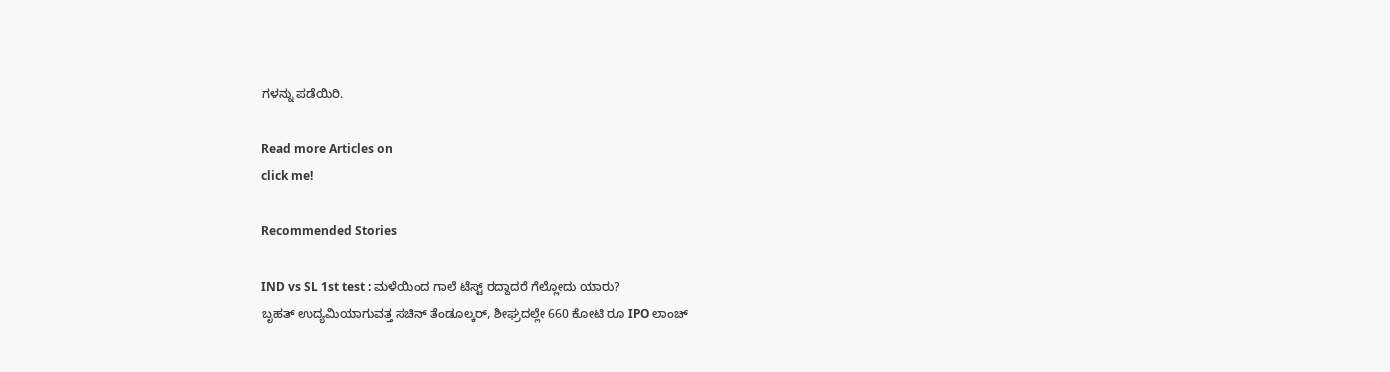ಗಳನ್ನು ಪಡೆಯಿರಿ.

Read more Articles on
click me!

Recommended Stories

IND vs SL 1st test : ಮಳೆಯಿಂದ ಗಾಲೆ ಟೆಸ್ಟ್ ರದ್ದಾದರೆ ಗೆಲ್ಲೋದು ಯಾರು?
ಬೃಹತ್ ಉದ್ಯಮಿಯಾಗುವತ್ತ ಸಚಿನ್ ತೆಂಡೂಲ್ಕರ್, ಶೀಘ್ರದಲ್ಲೇ 660 ಕೋಟಿ ರೂ IPO ಲಾಂಚ್